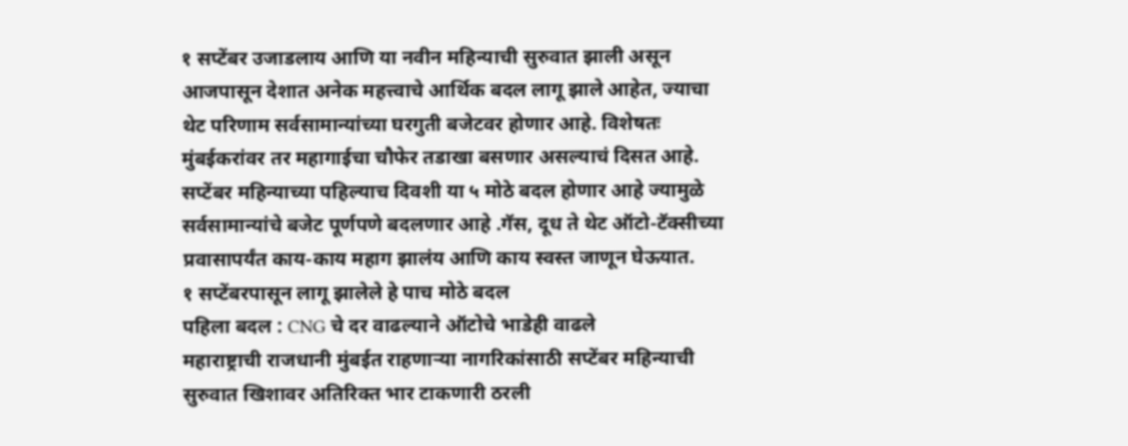१ सप्टेंबर उजाडलाय आणि या नवीन महिन्याची सुरुवात झाली असून आजपासून देशात अनेक महत्त्वाचे आर्थिक बदल लागू झाले आहेत, ज्याचा थेट परिणाम सर्वसामान्यांच्या घरगुती बजेटवर होणार आहे. विशेषतः मुंबईकरांवर तर महागाईचा चौफेर तडाखा बसणार असल्याचं दिसत आहे. सप्टेंबर महिन्याच्या पहिल्याच दिवशी या ५ मोठे बदल होणार आहे ज्यामुळे सर्वसामान्यांचे बजेट पूर्णपणे बदलणार आहे .गॅस, दूध ते थेट ऑटो-टॅक्सीच्या प्रवासापर्यंत काय-काय महाग झालंय आणि काय स्वस्त जाणून घेऊयात.
१ सप्टेंबरपासून लागू झालेले हे पाच मोठे बदल
पहिला बदल : CNG चे दर वाढल्याने ऑटोचे भाडेही वाढले
महाराष्ट्राची राजधानी मुंबईत राहणाऱ्या नागरिकांसाठी सप्टेंबर महिन्याची सुरुवात खिशावर अतिरिक्त भार टाकणारी ठरली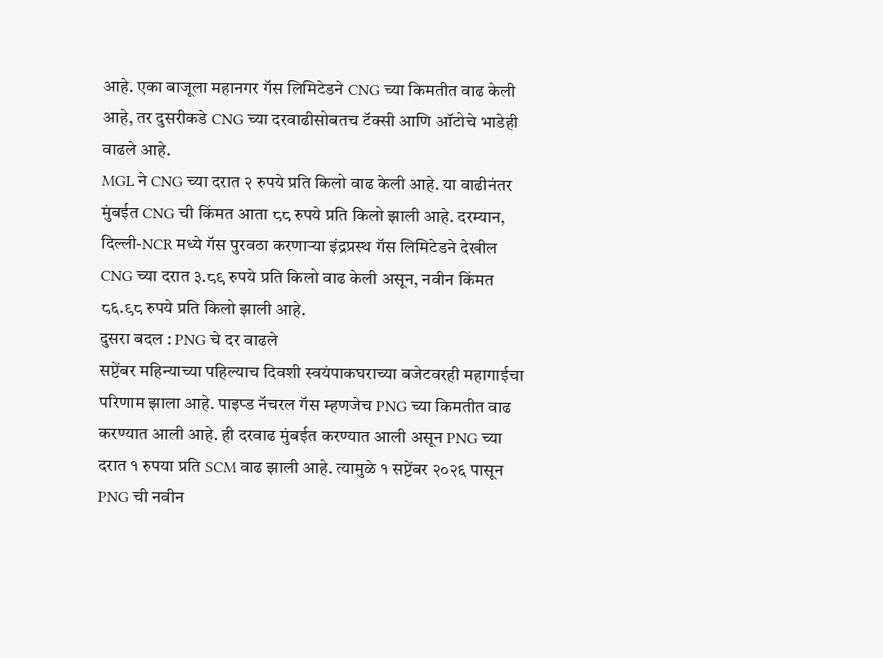आहे. एका बाजूला महानगर गॅस लिमिटेडने CNG च्या किमतीत वाढ केली आहे, तर दुसरीकडे CNG च्या दरवाढीसोबतच टॅक्सी आणि ऑटोचे भाडेही वाढले आहे.
MGL ने CNG च्या दरात २ रुपये प्रति किलो वाढ केली आहे. या वाढीनंतर मुंबईत CNG ची किंमत आता ८८ रुपये प्रति किलो झाली आहे. दरम्यान, दिल्ली-NCR मध्ये गॅस पुरवठा करणाऱ्या इंद्रप्रस्थ गॅस लिमिटेडने देखील CNG च्या दरात ३.८९ रुपये प्रति किलो वाढ केली असून, नवीन किंमत ८६.९८ रुपये प्रति किलो झाली आहे.
दुसरा बदल : PNG चे दर वाढले
सप्टेंबर महिन्याच्या पहिल्याच दिवशी स्वयंपाकघराच्या बजेटवरही महागाईचा परिणाम झाला आहे. पाइप्ड नॅचरल गॅस म्हणजेच PNG च्या किमतीत वाढ करण्यात आली आहे. ही दरवाढ मुंबईत करण्यात आली असून PNG च्या दरात १ रुपया प्रति SCM वाढ झाली आहे. त्यामुळे १ सप्टेंबर २०२६ पासून PNG ची नवीन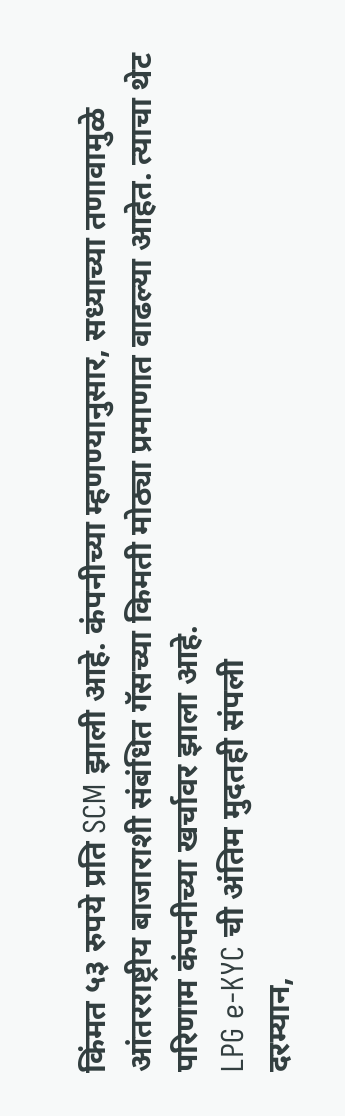किंमत ५३ रुपये प्रति SCM झाली आहे. कंपनीच्या म्हणण्यानुसार, सध्याच्या तणावामुळे आंतरराष्ट्रीय बाजाराशी संबंधित गॅसच्या किमती मोठ्या प्रमाणात वाढल्या आहेत. त्याचा थेट परिणाम कंपनीच्या खर्चावर झाला आहे.
LPG e-KYC ची अंतिम मुदतही संपली
दरम्यान,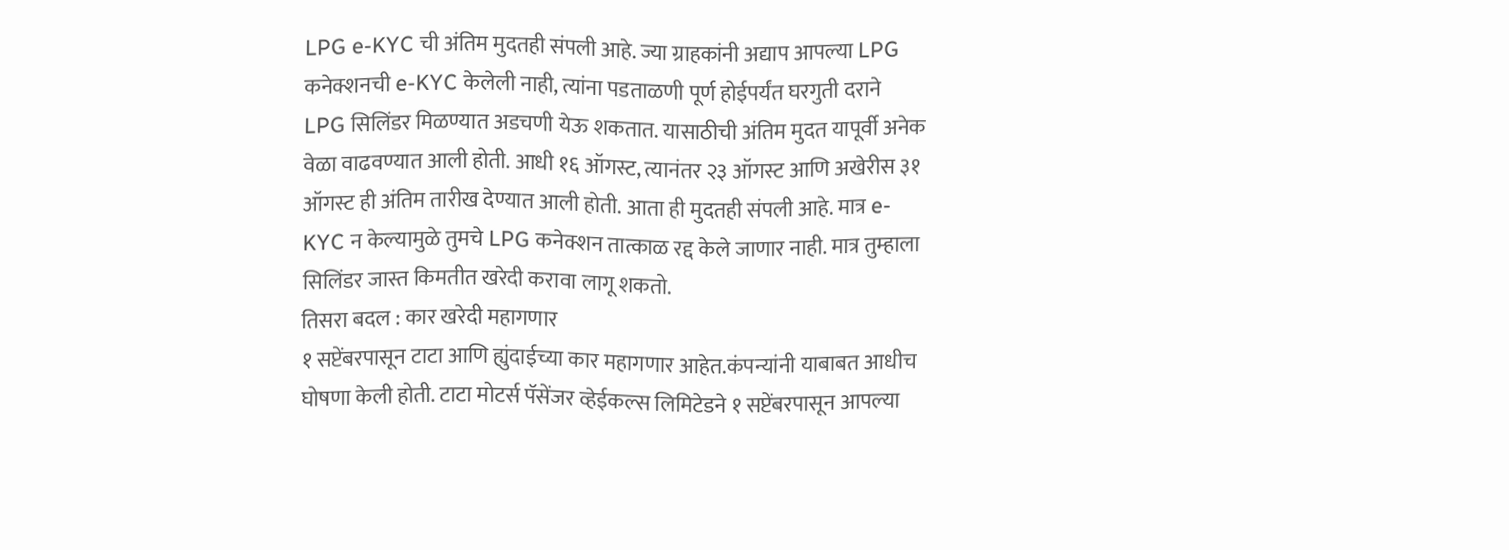LPG e-KYC ची अंतिम मुदतही संपली आहे. ज्या ग्राहकांनी अद्याप आपल्या LPG कनेक्शनची e-KYC केलेली नाही, त्यांना पडताळणी पूर्ण होईपर्यंत घरगुती दराने LPG सिलिंडर मिळण्यात अडचणी येऊ शकतात. यासाठीची अंतिम मुदत यापूर्वी अनेक वेळा वाढवण्यात आली होती. आधी १६ ऑगस्ट, त्यानंतर २३ ऑगस्ट आणि अखेरीस ३१ ऑगस्ट ही अंतिम तारीख देण्यात आली होती. आता ही मुदतही संपली आहे. मात्र e-KYC न केल्यामुळे तुमचे LPG कनेक्शन तात्काळ रद्द केले जाणार नाही. मात्र तुम्हाला सिलिंडर जास्त किमतीत खरेदी करावा लागू शकतो.
तिसरा बदल : कार खरेदी महागणार
१ सप्टेंबरपासून टाटा आणि ह्युंदाईच्या कार महागणार आहेत.कंपन्यांनी याबाबत आधीच घोषणा केली होती. टाटा मोटर्स पॅसेंजर व्हेईकल्स लिमिटेडने १ सप्टेंबरपासून आपल्या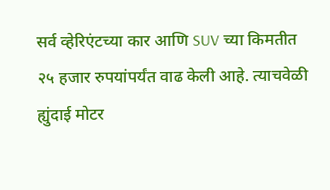सर्व व्हेरिएंटच्या कार आणि SUV च्या किमतीत २५ हजार रुपयांपर्यंत वाढ केली आहे. त्याचवेळी ह्युंदाई मोटर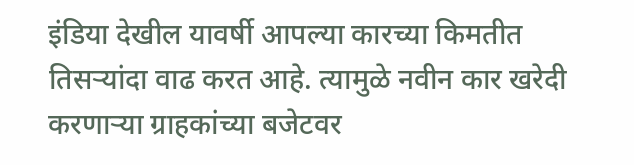इंडिया देखील यावर्षी आपल्या कारच्या किमतीत तिसऱ्यांदा वाढ करत आहे. त्यामुळे नवीन कार खरेदी करणाऱ्या ग्राहकांच्या बजेटवर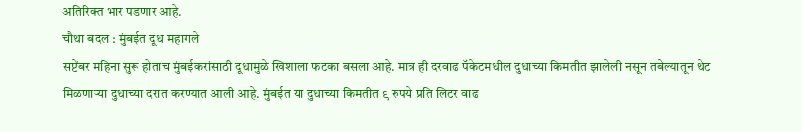अतिरिक्त भार पडणार आहे.
चौथा बदल : मुंबईत दूध महागले
सप्टेंबर महिना सुरू होताच मुंबईकरांसाठी दूधामुळे खिशाला फटका बसला आहे. मात्र ही दरवाढ पॅकेटमधील दुधाच्या किमतीत झालेली नसून तबेल्यातून थेट मिळणाऱ्या दुधाच्या दरात करण्यात आली आहे. मुंबईत या दुधाच्या किमतीत ९ रुपये प्रति लिटर वाढ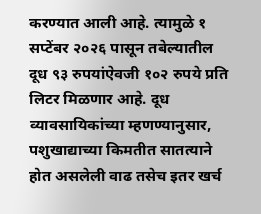करण्यात आली आहे. त्यामुळे १ सप्टेंबर २०२६ पासून तबेल्यातील दूध ९३ रुपयांऐवजी १०२ रुपये प्रति लिटर मिळणार आहे. दूध व्यावसायिकांच्या म्हणण्यानुसार, पशुखाद्याच्या किमतीत सातत्याने होत असलेली वाढ तसेच इतर खर्च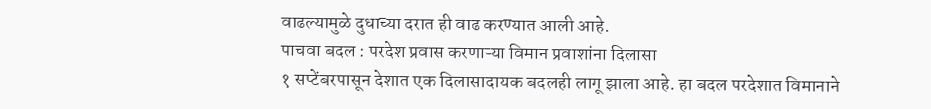वाढल्यामुळे दुधाच्या दरात ही वाढ करण्यात आली आहे.
पाचवा बदल : परदेश प्रवास करणाऱ्या विमान प्रवाशांना दिलासा
१ सप्टेंबरपासून देशात एक दिलासादायक बदलही लागू झाला आहे. हा बदल परदेशात विमानाने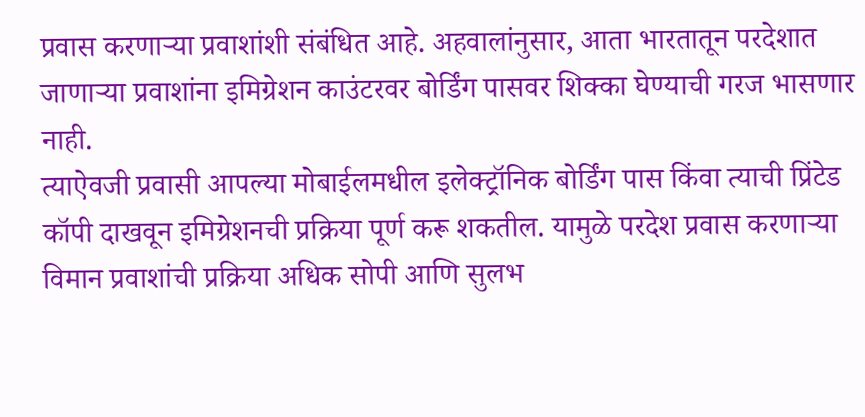प्रवास करणाऱ्या प्रवाशांशी संबंधित आहे. अहवालांनुसार, आता भारतातून परदेशात जाणाऱ्या प्रवाशांना इमिग्रेशन काउंटरवर बोर्डिंग पासवर शिक्का घेण्याची गरज भासणार नाही.
त्याऐवजी प्रवासी आपल्या मोबाईलमधील इलेक्ट्रॉनिक बोर्डिंग पास किंवा त्याची प्रिंटेड कॉपी दाखवून इमिग्रेशनची प्रक्रिया पूर्ण करू शकतील. यामुळे परदेश प्रवास करणाऱ्या विमान प्रवाशांची प्रक्रिया अधिक सोपी आणि सुलभ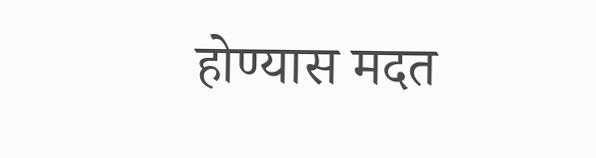होण्यास मदत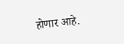होणार आहे.